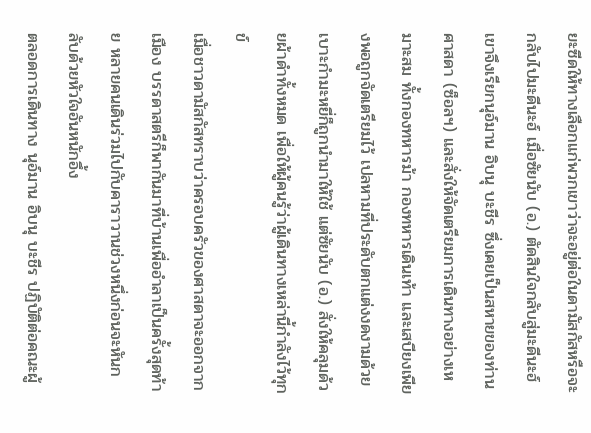ยะซีดให้ทางเลือกแก่พวกเขาว่าจะอยู่ต่อในดามัสกัสหรือจะกลับไปมะดีนะฮ์ เมื่อซัยนับ (อ.) ตัดสินใจกลับสู่มะดีนะฮ์ เขาจึงเรียกนุอ์มาน อิบนุ บะชีร ซึ่งเคยเป็นสหายของท่านศาสดา (ซ็อลฯ) และสั่งให้จัดเตรียมการเดินทางอย่างเหมาะสม ทั้งกองทหารม้า กองทหารเดินเท้า และเสบียงเพียงพอถูกจัดเตรียมไว้ เปลหามที่ประดับตกแต่งงดงามด้วยเบาะกำมะหยี่ก็ถูกนำมาให้ใช้ แต่ซัยนับ (อ.) สั่งให้คลุมด้วยผ้าดำทั้งหมด เพื่อให้ผู้คนรู้ว่าผู้เดินทางเหล่านี้กำลังไว้ทุกข์
เมื่อชาวดามัสกัสทราบว่าครอบครัวของศาสดาจะออกจากเมือง บรรดาสตรีก็พากันมาที่บ้านเพื่ออำลาเป็นครั้งสุดท้าย หลายคนเดินร่วมไปกับคาราวานช่วงหนึ่งก่อนจะหันกลับด้วยหัวใจอันหนักอึ้ง
ตลอดการเดินทาง นุอ์มาน อิบนุ บะชีร ปฏิบัติต่อคณะผู้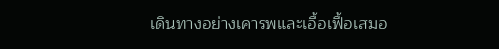เดินทางอย่างเคารพและเอื้อเฟื้อเสมอ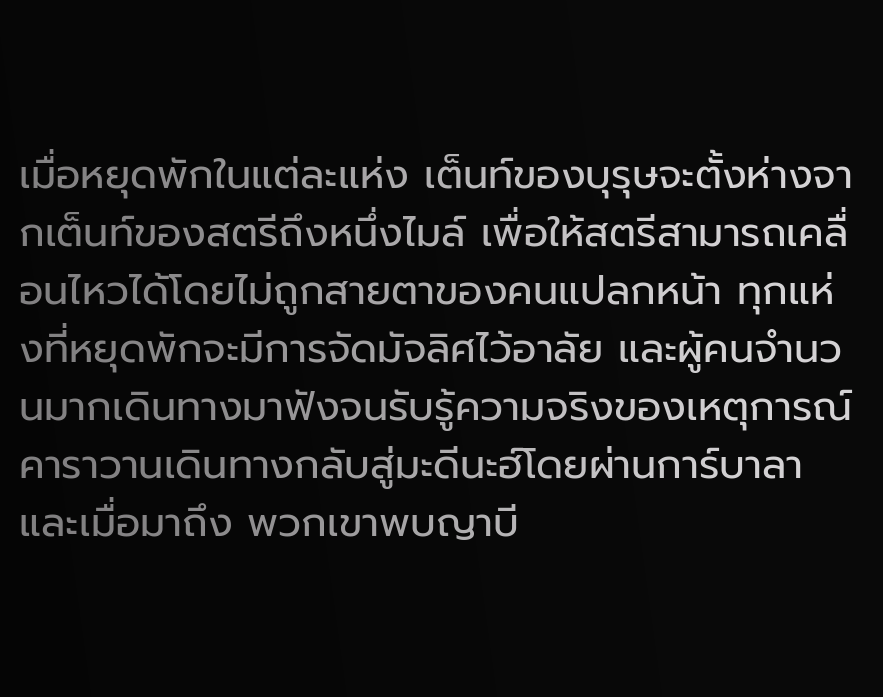เมื่อหยุดพักในแต่ละแห่ง เต็นท์ของบุรุษจะตั้งห่างจากเต็นท์ของสตรีถึงหนึ่งไมล์ เพื่อให้สตรีสามารถเคลื่อนไหวได้โดยไม่ถูกสายตาของคนแปลกหน้า ทุกแห่งที่หยุดพักจะมีการจัดมัจลิศไว้อาลัย และผู้คนจำนวนมากเดินทางมาฟังจนรับรู้ความจริงของเหตุการณ์
คาราวานเดินทางกลับสู่มะดีนะฮ์โดยผ่านการ์บาลา และเมื่อมาถึง พวกเขาพบญาบี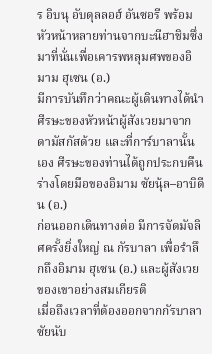ร อิบนุ อับดุลลอฮ์ อันซอรี พร้อมหัวหน้าหลายท่านจากบะนีฮาชิมซึ่งมาที่นั่นเพื่อเคารพหลุมศพของอิมาม ฮุเซน (อ.)
มีการบันทึกว่าคณะผู้เดินทางได้นำศีรษะของหัวหน้าผู้สังเวยมาจากดามัสกัสด้วย และที่การ์บาลานั้นเอง ศีรษะของท่านได้ถูกประกบคืนร่างโดยมือของอิมาม ซัยนุ้ล–อาบิดีน (อ.)
ก่อนออกเดินทางต่อ มีการจัดมัจลิศครั้งยิ่งใหญ่ ณ กัรบาลา เพื่อรำลึกถึงอิมาม ฮุเซน (อ.) และผู้สังเวยของเขาอย่างสมเกียรติ
เมื่อถึงเวลาที่ต้องออกจากกัรบาลา ซัยนับ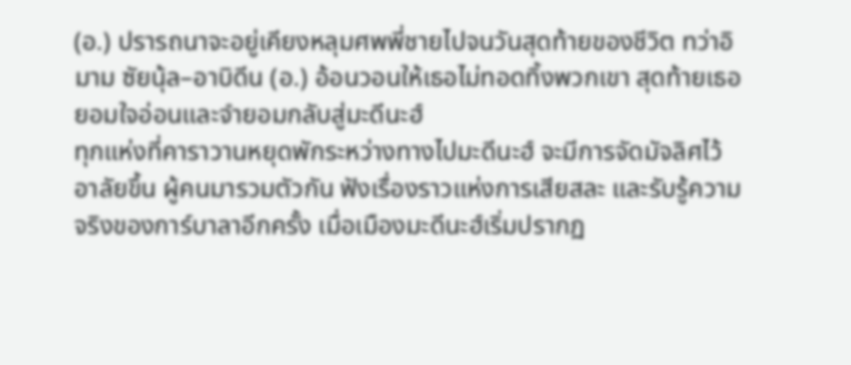(อ.) ปรารถนาจะอยู่เคียงหลุมศพพี่ชายไปจนวันสุดท้ายของชีวิต ทว่าอิมาม ซัยนุ้ล–อาบิดีน (อ.) อ้อนวอนให้เธอไม่ทอดทิ้งพวกเขา สุดท้ายเธอยอมใจอ่อนและจำยอมกลับสู่มะดีนะฮ์
ทุกแห่งที่คาราวานหยุดพักระหว่างทางไปมะดีนะฮ์ จะมีการจัดมัจลิศไว้อาลัยขึ้น ผู้คนมารวมตัวกัน ฟังเรื่องราวแห่งการเสียสละ และรับรู้ความจริงของการ์บาลาอีกครั้ง เมื่อเมืองมะดีนะฮ์เริ่มปรากฏ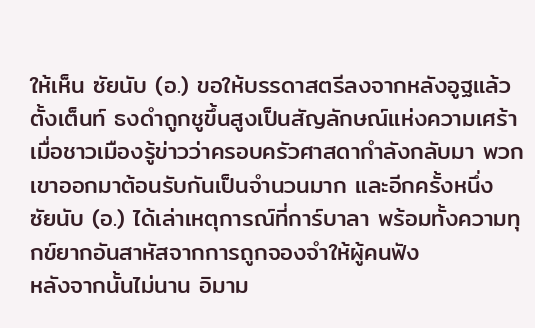ให้เห็น ซัยนับ (อ.) ขอให้บรรดาสตรีลงจากหลังอูฐแล้วตั้งเต็นท์ ธงดำถูกชูขึ้นสูงเป็นสัญลักษณ์แห่งความเศร้า
เมื่อชาวเมืองรู้ข่าวว่าครอบครัวศาสดากำลังกลับมา พวกเขาออกมาต้อนรับกันเป็นจำนวนมาก และอีกครั้งหนึ่ง ซัยนับ (อ.) ได้เล่าเหตุการณ์ที่การ์บาลา พร้อมทั้งความทุกข์ยากอันสาหัสจากการถูกจองจำให้ผู้คนฟัง
หลังจากนั้นไม่นาน อิมาม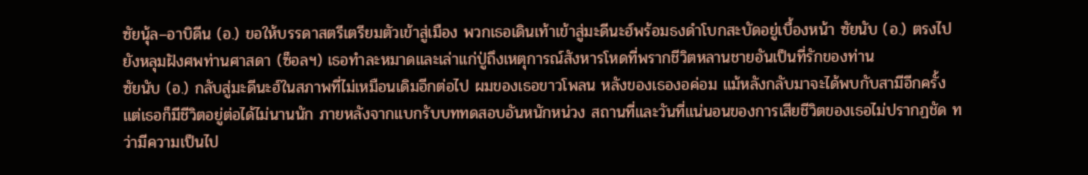ซัยนุ้ล–อาบิดีน (อ.) ขอให้บรรดาสตรีเตรียมตัวเข้าสู่เมือง พวกเธอเดินเท้าเข้าสู่มะดีนะฮ์พร้อมธงดำโบกสะบัดอยู่เบื้องหน้า ซัยนับ (อ.) ตรงไปยังหลุมฝังศพท่านศาสดา (ซ็อลฯ) เธอทำละหมาดและเล่าแก่ปู่ถึงเหตุการณ์สังหารโหดที่พรากชีวิตหลานชายอันเป็นที่รักของท่าน
ซัยนับ (อ.) กลับสู่มะดีนะฮ์ในสภาพที่ไม่เหมือนเดิมอีกต่อไป ผมของเธอขาวโพลน หลังของเธองอค่อม แม้หลังกลับมาจะได้พบกับสามีอีกครั้ง แต่เธอก็มีชีวิตอยู่ต่อได้ไม่นานนัก ภายหลังจากแบกรับบททดสอบอันหนักหน่วง สถานที่และวันที่แน่นอนของการเสียชีวิตของเธอไม่ปรากฏชัด ทว่ามีความเป็นไป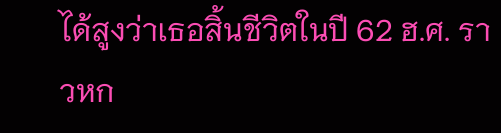ได้สูงว่าเธอสิ้นชีวิตในปี 62 ฮ.ศ. ราวหก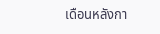เดือนหลังกา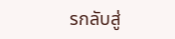รกลับสู่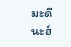มะดีนะฮ์